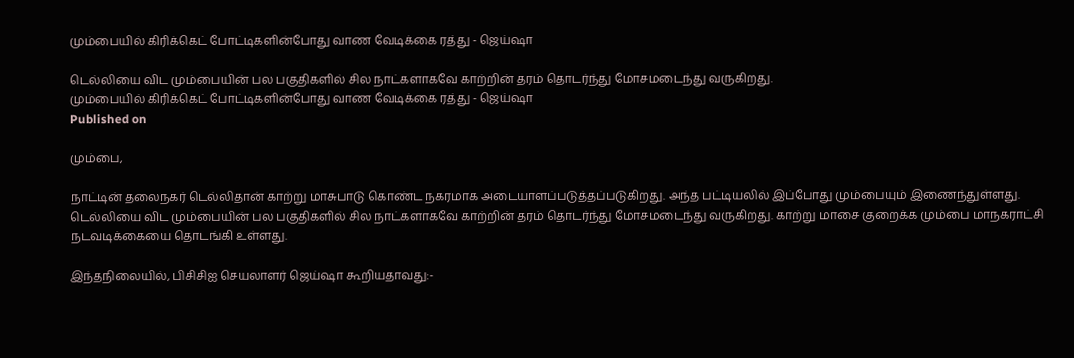மும்பையில் கிரிக்கெட் போட்டிகளின்போது வாண வேடிக்கை ரத்து - ஜெய்ஷா

டெல்லியை விட மும்பையின் பல பகுதிகளில் சில நாட்களாகவே காற்றின் தரம் தொடர்ந்து மோசமடைந்து வருகிறது.
மும்பையில் கிரிக்கெட் போட்டிகளின்போது வாண வேடிக்கை ரத்து - ஜெய்ஷா
Published on

மும்பை,

நாட்டின் தலைநகர் டெல்லிதான் காற்று மாசுபாடு கொண்ட நகரமாக அடையாளப்படுத்தப்படுகிறது. அந்த பட்டியலில் இப்போது மும்பையும் இணைந்துள்ளது. டெல்லியை விட மும்பையின் பல பகுதிகளில் சில நாட்களாகவே காற்றின் தரம் தொடர்ந்து மோசமடைந்து வருகிறது. காற்று மாசை குறைக்க மும்பை மாநகராட்சி நடவடிக்கையை தொடங்கி உள்ளது.

இந்தநிலையில், பிசிசிஐ செயலாளர் ஜெய்ஷா கூறியதாவது:-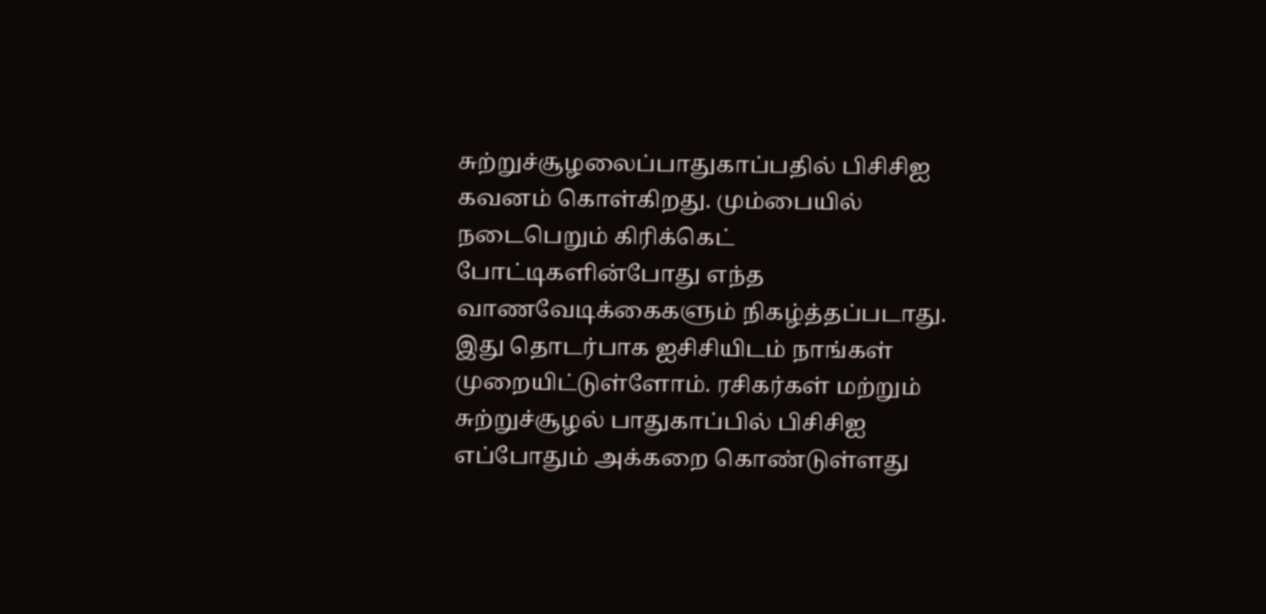சுற்றுச்சூழலைப்பாதுகாப்பதில் பிசிசிஐ கவனம் கொள்கிறது. மும்பையில் நடைபெறும் கிரிக்கெட் போட்டிகளின்போது எந்த வாணவேடிக்கைகளும் நிகழ்த்தப்படாது. இது தொடர்பாக ஐசிசியிடம் நாங்கள் முறையிட்டுள்ளோம். ரசிகர்கள் மற்றும் சுற்றுச்சூழல் பாதுகாப்பில் பிசிசிஐ எப்போதும் அக்கறை கொண்டுள்ளது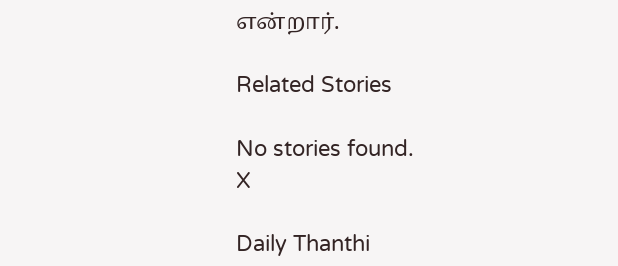என்றார்.

Related Stories

No stories found.
X

Daily Thanthi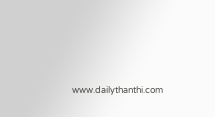www.dailythanthi.com